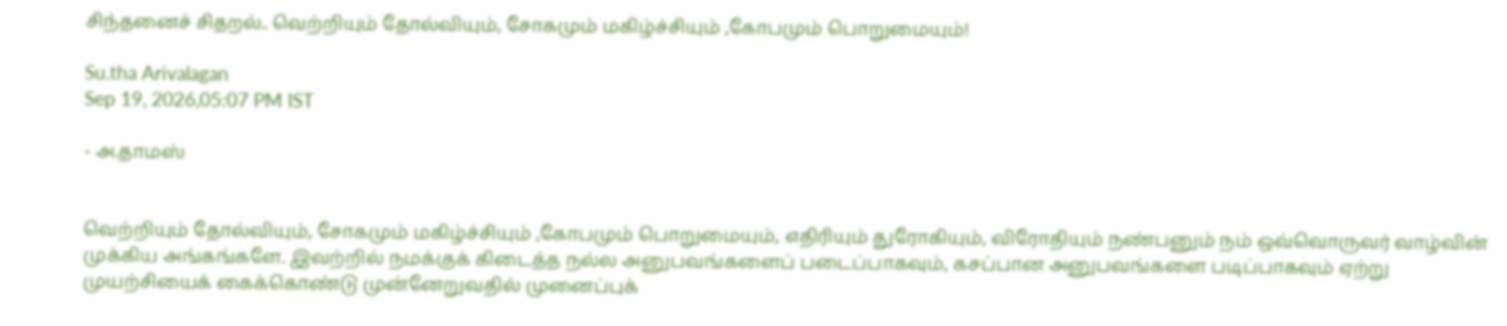சிந்தனைச் சிதறல்.. வெற்றியும் தோல்வியும், சோகமும் மகிழ்ச்சியும் ,கோபமும் பொறுமையும்!

Su.tha Arivalagan
Sep 19, 2026,05:07 PM IST

- அ.தாமஸ்


வெற்றியும் தோல்வியும், சோகமும் மகிழ்ச்சியும் ,கோபமும் பொறுமையும், எதிரியும் துரோகியும், விரோதியும் நண்பனும் நம் ஒவ்வொருவர் வாழ்வின் முக்கிய அங்கங்களே. இவற்றில் நமக்குக் கிடைத்த நல்ல அனுபவங்களைப் படைப்பாகவும், கசப்பான அனுபவங்களை படிப்பாகவும் ஏற்று முயற்சியைக் கைக்கொண்டு முன்னேறுவதில் முனைப்புக்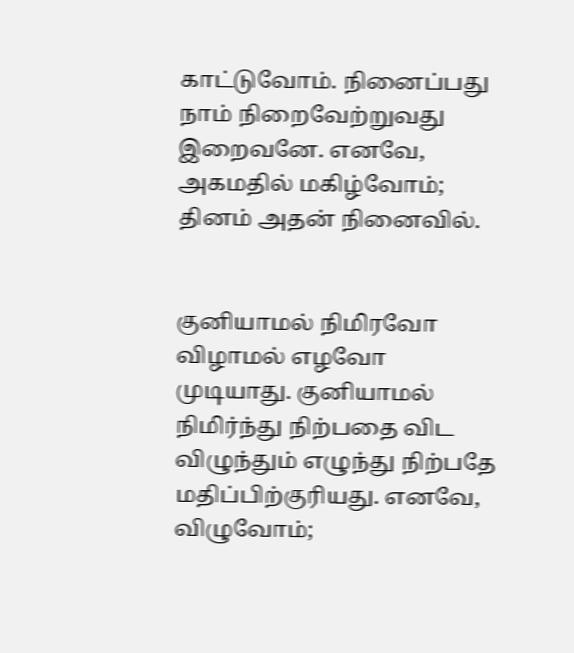காட்டுவோம். நினைப்பது நாம் நிறைவேற்றுவது இறைவனே. எனவே, அகமதில் மகிழ்வோம்; தினம் அதன் நினைவில்.


குனியாமல் நிமிரவோ விழாமல் எழவோ முடியாது. குனியாமல் நிமிர்ந்து நிற்பதை விட விழுந்தும் எழுந்து நிற்பதே மதிப்பிற்குரியது. எனவே, விழுவோம்;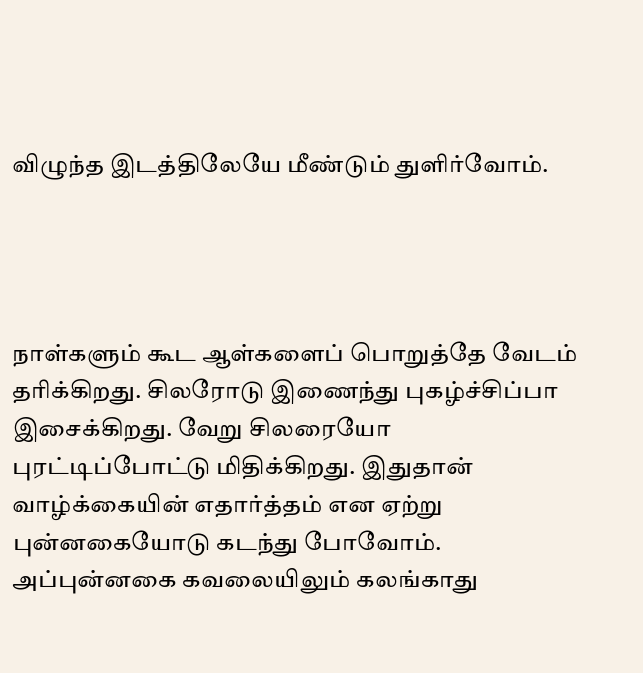விழுந்த இடத்திலேயே மீண்டும் துளிர்வோம்.




நாள்களும் கூட ஆள்களைப் பொறுத்தே வேடம் தரிக்கிறது. சிலரோடு இணைந்து புகழ்ச்சிப்பா இசைக்கிறது. வேறு சிலரையோ புரட்டிப்போட்டு மிதிக்கிறது. இதுதான் வாழ்க்கையின் எதார்த்தம் என ஏற்று புன்னகையோடு கடந்து போவோம். அப்புன்னகை கவலையிலும் கலங்காது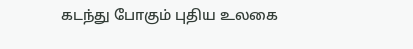கடந்து போகும் புதிய உலகை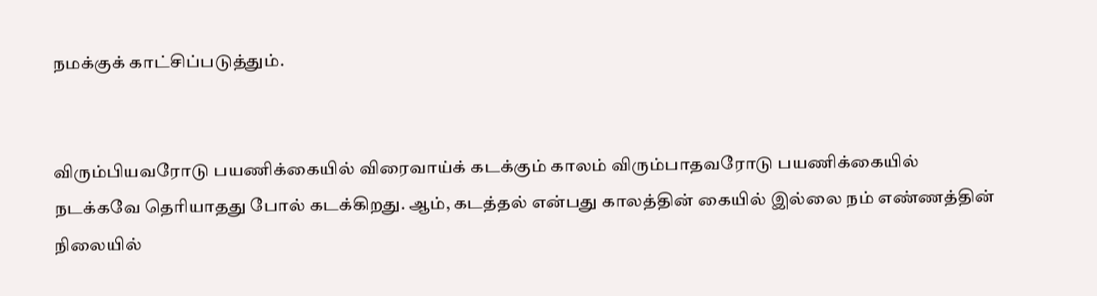நமக்குக் காட்சிப்படுத்தும்.


விரும்பியவரோடு பயணிக்கையில் விரைவாய்க் கடக்கும் காலம் விரும்பாதவரோடு பயணிக்கையில் நடக்கவே தெரியாதது போல் கடக்கிறது. ஆம், கடத்தல் என்பது காலத்தின் கையில் இல்லை நம் எண்ணத்தின் நிலையில்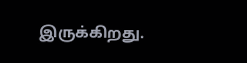இருக்கிறது.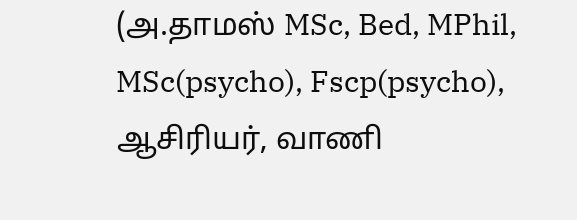(அ.தாமஸ் MSc, Bed, MPhil, MSc(psycho), Fscp(psycho), ஆசிரியர், வாணி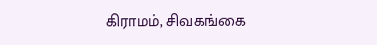கிராமம், சிவகங்கை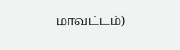மாவட்டம்)